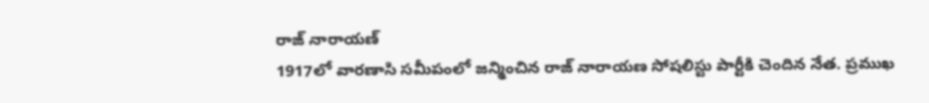రాజ్ నారాయణ్
1917లో వారణాసి సమీపంలో జన్మించిన రాజ్ నారాయణ సోషలిస్టు పార్టీకి చెందిన నేత. ప్రముఖ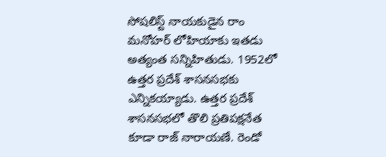సోషలిస్ట్ నాయకుడైన రాం మనోహర్ లోహియాకు ఇతడు అత్యంత సన్నిహితుడు. 1952లో ఉత్తర ప్రదేశ్ శాసనసభకు ఎన్నికయ్యాడు. ఉత్తర ప్రదేశ్ శాసనసభలో తొలి ప్రతిపక్షనేత కూడా రాజ్ నారాయణే. రెండో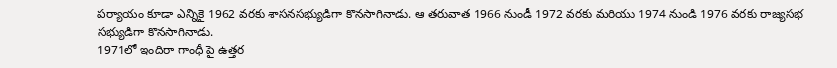పర్యాయం కూడా ఎన్నికై 1962 వరకు శాసనసభ్యుడిగా కొనసాగినాడు. ఆ తరువాత 1966 నుండీ 1972 వరకు మరియు 1974 నుండి 1976 వరకు రాజ్యసభ సభ్యుడిగా కొనసాగినాడు.
1971లో ఇందిరా గాంధీ పై ఉత్తర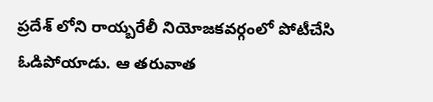ప్రదేశ్ లోని రాయ్బరేలీ నియోజకవర్గంలో పోటీచేసి ఓడిపోయాడు. ఆ తరువాత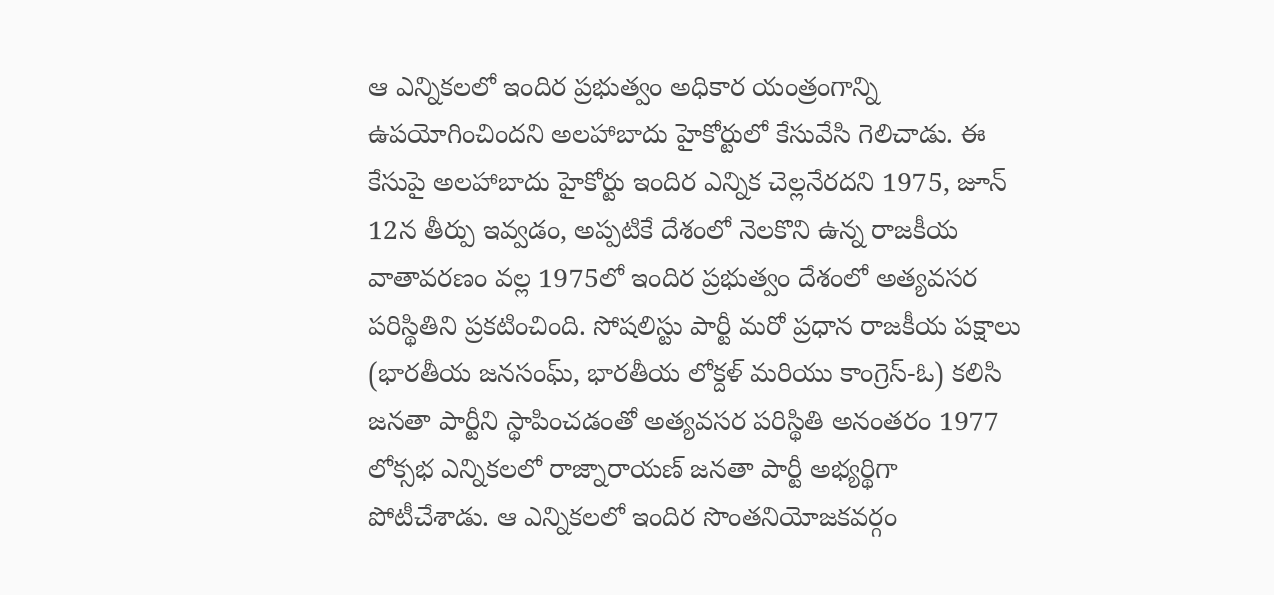ఆ ఎన్నికలలో ఇందిర ప్రభుత్వం అధికార యంత్రంగాన్ని ఉపయోగించిందని అలహాబాదు హైకోర్టులో కేసువేసి గెలిచాడు. ఈ కేసుపై అలహాబాదు హైకోర్టు ఇందిర ఎన్నిక చెల్లనేరదని 1975, జూన్ 12న తీర్పు ఇవ్వడం, అప్పటికే దేశంలో నెలకొని ఉన్న రాజకీయ వాతావరణం వల్ల 1975లో ఇందిర ప్రభుత్వం దేశంలో అత్యవసర పరిస్థితిని ప్రకటించింది. సోషలిస్టు పార్టీ మరో ప్రధాన రాజకీయ పక్షాలు (భారతీయ జనసంఘ్, భారతీయ లోక్దళ్ మరియు కాంగ్రెస్-ఓ) కలిసి జనతా పార్టీని స్థాపించడంతో అత్యవసర పరిస్థితి అనంతరం 1977 లోక్సభ ఎన్నికలలో రాజ్నారాయణ్ జనతా పార్టీ అభ్యర్థిగా పోటీచేశాడు. ఆ ఎన్నికలలో ఇందిర సొంతనియోజకవర్గం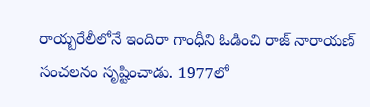రాయ్బరేలీలోనే ఇందిరా గాంధీని ఓడించి రాజ్ నారాయణ్ సంచలనం సృష్టించాడు. 1977లో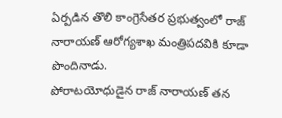ఏర్పడిన తొలి కాంగ్రెసేతర ప్రభుత్వంలో రాజ్ నారాయణ్ ఆరోగ్యశాఖ మంత్రిపదవికి కూడా పొందినాడు.
పోరాటయోధుడైన రాజ్ నారాయణ్ తన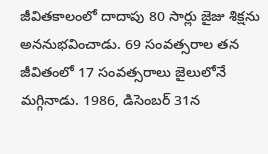జీవితకాలంలో దాదాపు 80 సార్లు జైజు శిక్షను అననుభవించాడు. 69 సంవత్సరాల తన జీవితంలో 17 సంవత్సరాలు జైలులోనే మగ్గినాడు. 1986, డిసెంబర్ 31న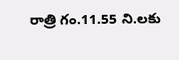రాత్రి గం.11.55 ని.లకు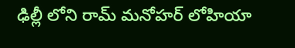ఢిల్లీ లోని రామ్ మనోహర్ లోహియా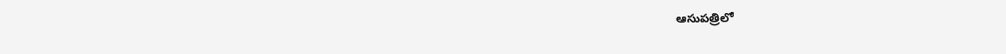ఆసుపత్రిలో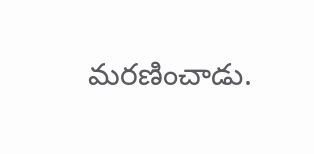మరణించాడు.